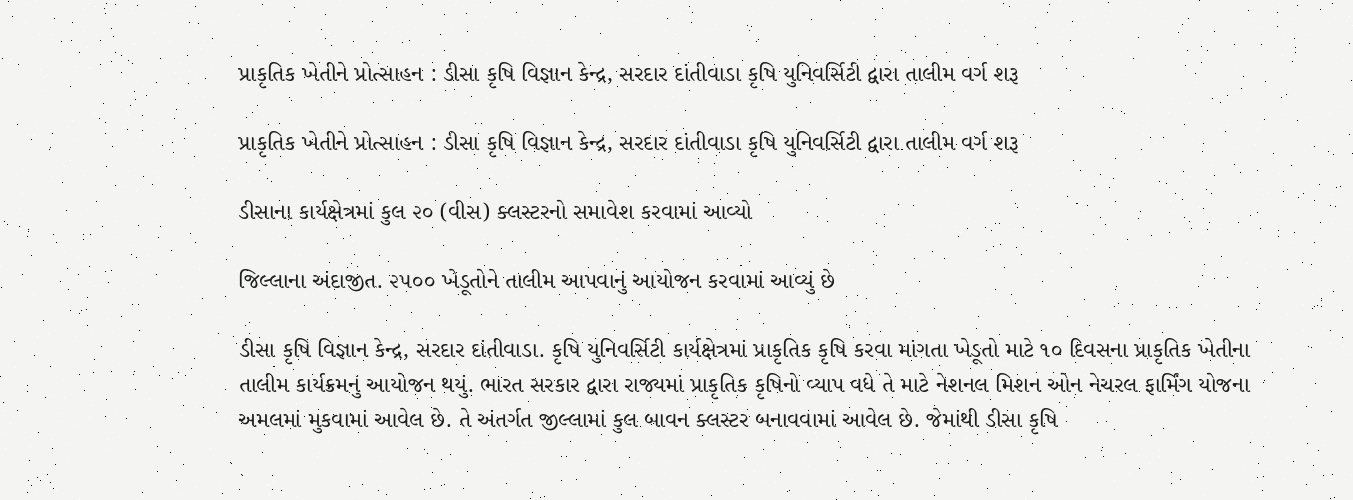પ્રાકૃતિક ખેતીને પ્રોત્સાહન : ડીસા કૃષિ વિજ્ઞાન કેન્દ્ર, સરદાર દાંતીવાડા કૃષિ યુનિવર્સિટી દ્વારા તાલીમ વર્ગ શરૂ

પ્રાકૃતિક ખેતીને પ્રોત્સાહન : ડીસા કૃષિ વિજ્ઞાન કેન્દ્ર, સરદાર દાંતીવાડા કૃષિ યુનિવર્સિટી દ્વારા તાલીમ વર્ગ શરૂ

ડીસાના કાર્યક્ષેત્રમાં કુલ ૨૦ (વીસ) ક્લસ્ટરનો સમાવેશ કરવામાં આવ્યો

જિલ્લાના અંદાજીત. ૨૫૦૦ ખેડૂતોને તાલીમ આપવાનું આયોજન કરવામાં આવ્યું છે

ડીસા કૃષિ વિજ્ઞાન કેન્દ્ર, સરદાર દાંતીવાડા. કૃષિ યુનિવર્સિટી કાર્યક્ષેત્રમાં પ્રાકૃતિક કૃષિ કરવા માંગતા ખેડૂતો માટે ૧૦ દિવસના પ્રાકૃતિક ખેતીના તાલીમ કાર્યક્રમનું આયોજન થયું. ભારત સરકાર દ્વારા રાજ્યમાં પ્રાકૃતિક કૃષિનો વ્યાપ વધે તે માટે નેશનલ મિશન ઓન નેચરલ ફાર્મિંગ યોજના અમલમાં મુકવામાં આવેલ છે. તે અંતર્ગત જીલ્લામાં કુલ બાવન ક્લસ્ટર બનાવવામાં આવેલ છે. જેમાંથી ડીસા કૃષિ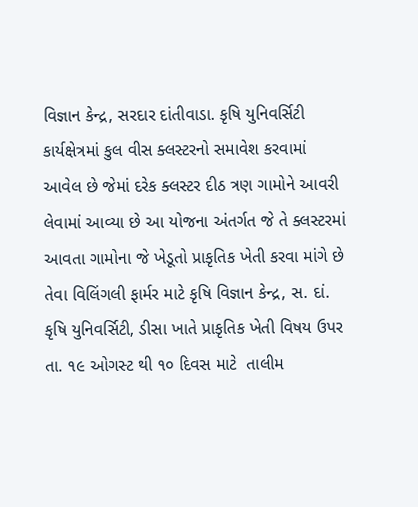વિજ્ઞાન કેન્દ્ર, સરદાર દાંતીવાડા. કૃષિ યુનિવર્સિટી કાર્યક્ષેત્રમાં કુલ વીસ ક્લસ્ટરનો સમાવેશ કરવામાં આવેલ છે જેમાં દરેક ક્લસ્ટર દીઠ ત્રણ ગામોને આવરી લેવામાં આવ્યા છે આ યોજના અંતર્ગત જે તે ક્લસ્ટરમાં આવતા ગામોના જે ખેડૂતો પ્રાકૃતિક ખેતી કરવા માંગે છે તેવા વિલિંગલી ફાર્મર માટે કૃષિ વિજ્ઞાન કેન્દ્ર, સ. દાં. કૃષિ યુનિવર્સિટી, ડીસા ખાતે પ્રાકૃતિક ખેતી વિષય ઉપર તા. ૧૯ ઓગસ્ટ થી ૧૦ દિવસ માટે  તાલીમ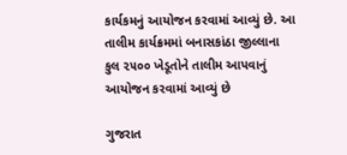કાર્યકમનું આયોજન કરવામાં આવ્યું છે. આ તાલીમ કાર્યક્રમમાં બનાસકાંઠા જીલ્લાના કુલ ૨૫૦૦ ખેડૂતોને તાલીમ આપવાનું આયોજન કરવામાં આવ્યું છે

ગુજરાત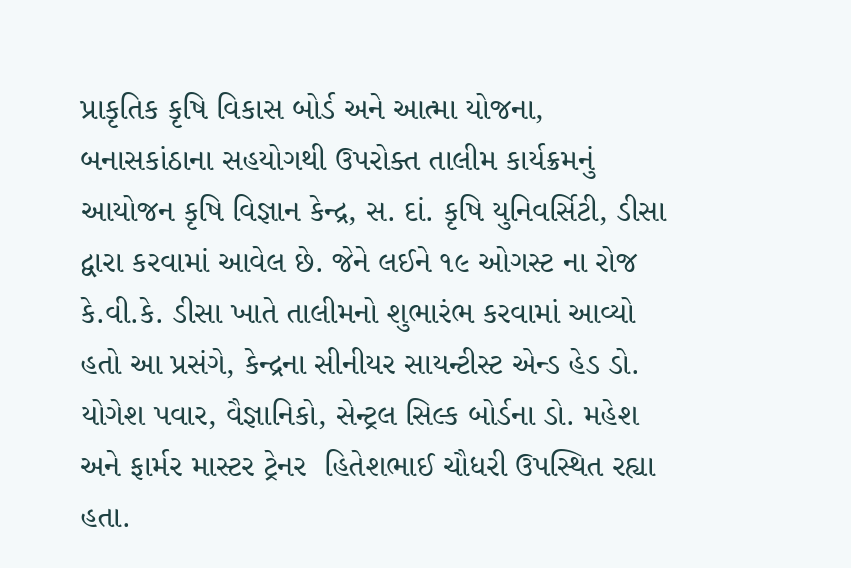પ્રાકૃતિક કૃષિ વિકાસ બોર્ડ અને આત્મા યોજના, બનાસકાંઠાના સહયોગથી ઉપરોક્ત તાલીમ કાર્યક્રમનું આયોજન કૃષિ વિજ્ઞાન કેન્દ્ર, સ. દાં. કૃષિ યુનિવર્સિટી, ડીસા દ્વારા કરવામાં આવેલ છે. જેને લઈને ૧૯ ઓગસ્ટ ના રોજ  કે.વી.કે. ડીસા ખાતે તાલીમનો શુભારંભ કરવામાં આવ્યો હતો આ પ્રસંગે, કેન્દ્રના સીનીયર સાયન્ટીસ્ટ એન્ડ હેડ ડો. યોગેશ પવાર, વૈજ્ઞાનિકો, સેન્ટ્રલ સિલ્ક બોર્ડના ડો. મહેશ અને ફાર્મર માસ્ટર ટ્રેનર  હિતેશભાઈ ચૌધરી ઉપસ્થિત રહ્યા હતા.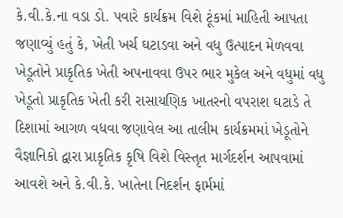કે.વી.કે.ના વડા ડો. પવારે કાર્યક્રમ વિશે ટૂંકમાં માહિતી આપતા જણાવ્યું હતું કે, ખેતી ખર્ચ ઘટાડવા અને વધુ ઉત્પાદન મેળવવા ખેડૂતોને પ્રાકૃતિક ખેતી અપનાવવા ઉપર ભાર મુકેલ અને વધુમાં વધુ ખેડૂતો પ્રાકૃતિક ખેતી કરી રાસાયણિક ખાતરનો વપરાશ ઘટાડે તે દિશામાં આગળ વધવા જણાવેલ આ તાલીમ કાર્યક્રમમાં ખેડૂતોને વૈજ્ઞાનિકો દ્વારા પ્રાકૃતિક કૃષિ વિશે વિસ્તૃત માર્ગદર્શન આપવામાં આવશે અને કે.વી.કે. ખાતેના નિદર્શન ફાર્મમાં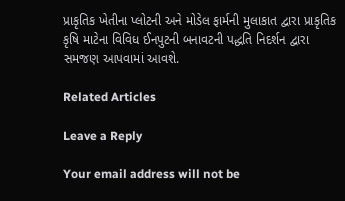પ્રાકૃતિક ખેતીના પ્લોટની અને મોડેલ ફાર્મની મુલાકાત દ્વારા પ્રાકૃતિક કૃષિ માટેના વિવિધ ઈનપુટની બનાવટની પદ્ધતિ નિદર્શન દ્વારા સમજણ આપવામાં આવશે.

Related Articles

Leave a Reply

Your email address will not be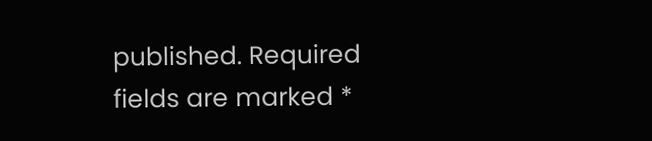published. Required fields are marked *